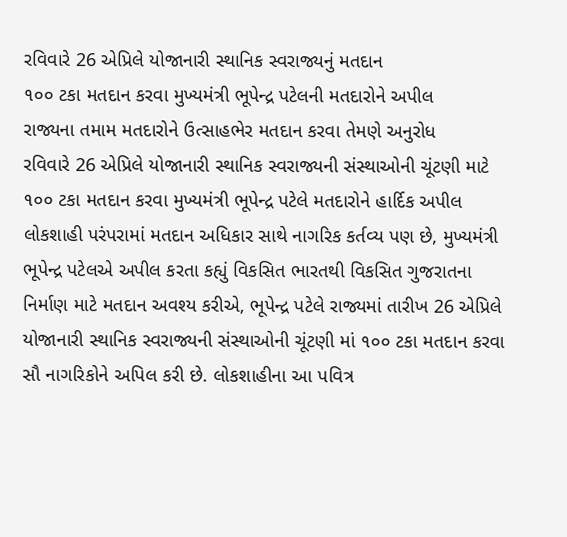રવિવારે 26 એપ્રિલે યોજાનારી સ્થાનિક સ્વરાજ્યનું મતદાન
૧૦૦ ટકા મતદાન કરવા મુખ્યમંત્રી ભૂપેન્દ્ર પટેલની મતદારોને અપીલ
રાજ્યના તમામ મતદારોને ઉત્સાહભેર મતદાન કરવા તેમણે અનુરોધ
રવિવારે 26 એપ્રિલે યોજાનારી સ્થાનિક સ્વરાજ્યની સંસ્થાઓની ચૂંટણી માટે ૧૦૦ ટકા મતદાન કરવા મુખ્યમંત્રી ભૂપેન્દ્ર પટેલે મતદારોને હાર્દિક અપીલ
લોકશાહી પરંપરામાં મતદાન અધિકાર સાથે નાગરિક કર્તવ્ય પણ છે, મુખ્યમંત્રી ભૂપેન્દ્ર પટેલએ અપીલ કરતા કહ્યું વિકસિત ભારતથી વિકસિત ગુજરાતના નિર્માણ માટે મતદાન અવશ્ય કરીએ, ભૂપેન્દ્ર પટેલે રાજ્યમાં તારીખ 26 એપ્રિલે યોજાનારી સ્થાનિક સ્વરાજ્યની સંસ્થાઓની ચૂંટણી માં ૧૦૦ ટકા મતદાન કરવા સૌ નાગરિકોને અપિલ કરી છે. લોકશાહીના આ પવિત્ર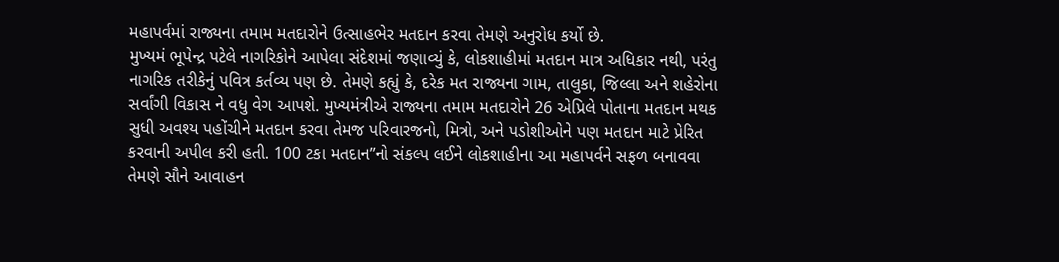મહાપર્વમાં રાજ્યના તમામ મતદારોને ઉત્સાહભેર મતદાન કરવા તેમણે અનુરોધ કર્યો છે.
મુખ્યમં ભૂપેન્દ્ર પટેલે નાગરિકોને આપેલા સંદેશમાં જણાવ્યું કે, લોકશાહીમાં મતદાન માત્ર અધિકાર નથી, પરંતુ નાગરિક તરીકેનું પવિત્ર કર્તવ્ય પણ છે. તેમણે કહ્યું કે, દરેક મત રાજ્યના ગામ, તાલુકા, જિલ્લા અને શહેરોના સર્વાંગી વિકાસ ને વધુ વેગ આપશે. મુખ્યમંત્રીએ રાજ્યના તમામ મતદારોને 26 એપ્રિલે પોતાના મતદાન મથક સુધી અવશ્ય પહોંચીને મતદાન કરવા તેમજ પરિવારજનો, મિત્રો, અને પડોશીઓને પણ મતદાન માટે પ્રેરિત કરવાની અપીલ કરી હતી. 100 ટકા મતદાન”નો સંકલ્પ લઈને લોકશાહીના આ મહાપર્વને સફળ બનાવવા તેમણે સૌને આવાહન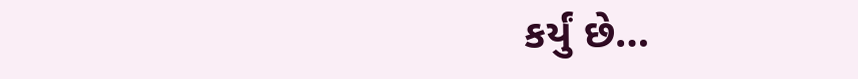કર્યું છે…